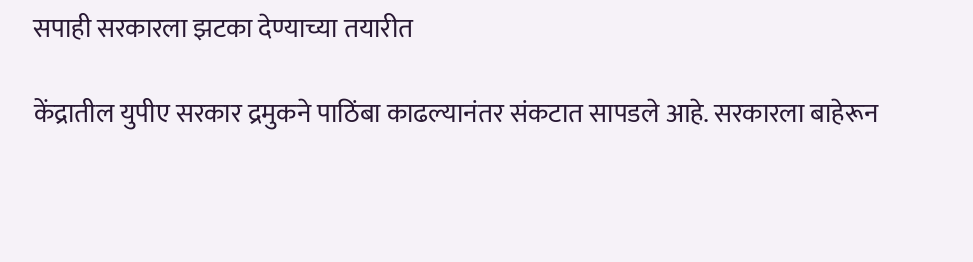सपाही सरकारला झटका देण्याच्या तयारीत

केंद्रातील युपीए सरकार द्रमुकने पाठिंबा काढल्यानंतर संकटात सापडले आहे. सरकारला बाहेरून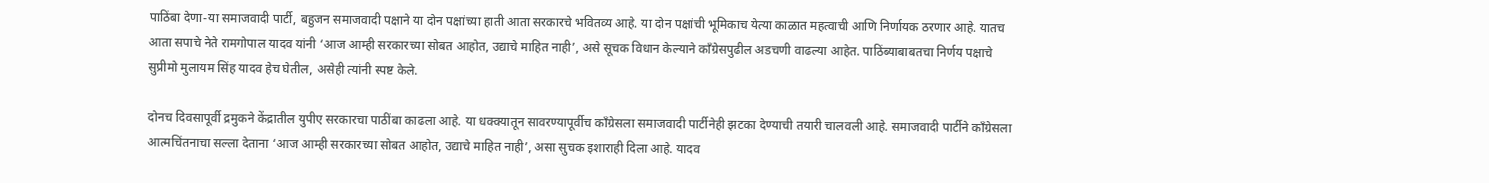पाठिंबा देणा-या समाजवादी पार्टी, बहुजन समाजवादी पक्षाने या दोन पक्षांच्या हाती आता सरकारचे भवितव्य आहे. या दोन पक्षांची भूमिकाच येत्या काळात महत्वाची आणि निर्णायक ठरणार आहे. यातच आता सपाचे नेते रामगोपाल यादव यांनी ‘आज आम्ही सरकारच्या सोबत आहोत, उद्याचे माहित नाही’, असे सूचक विधान केल्याने कॉंग्रेसपुढील अडचणी वाढल्या आहेत. पाठिंब्याबाबतचा निर्णय पक्षाचे सुप्रीमो मुलायम सिंह यादव हेच घेतील, असेही त्यांनी स्पष्ट केले.

दोनच दिवसापूर्वी द्रमुकने केंद्रातील युपीए सरकारचा पाठींबा काढला आहे. या धक्क्यातून सावरण्यापूर्वीच काँग्रेसला समाजवादी पार्टीनेही झटका देण्याची तयारी चालवली आहे. समाजवादी पार्टीने काँग्रेसला आत्मचिंतनाचा सल्ला देताना ‘आज आम्ही सरकारच्या सोबत आहोत, उद्याचे माहित नाही’, असा सुचक इशाराही दिला आहे. यादव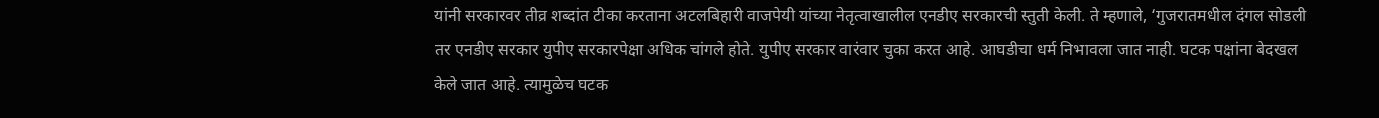यांनी सरकारवर तीव्र शब्दांत टीका करताना अटलबिहारी वाजपेयी यांच्या नेतृत्वाखालील एनडीए सरकारची स्तुती केली. ते म्हणाले, ‘गुजरातमधील दंगल सोडली तर एनडीए सरकार युपीए सरकारपेक्षा अधिक चांगले होते. युपीए सरकार वारंवार चुका करत आहे. आघडीचा धर्म निभावला जात नाही. घटक पक्षांना बेदखल केले जात आहे. त्यामुळेच घटक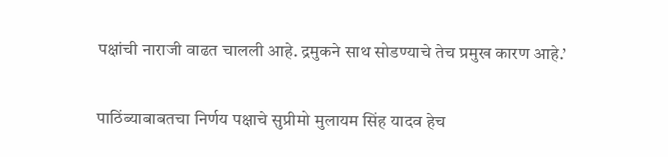पक्षांची नाराजी वाढत चालली आहे. द्रमुकने साथ सोडण्याचे तेच प्रमुख कारण आहे.’

पाठिंब्याबाबतचा निर्णय पक्षाचे सुप्रीमो मुलायम सिंह यादव हेच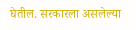घेतील. सरकारला असलेल्या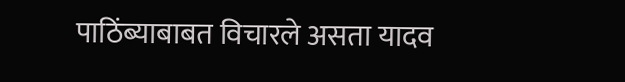पाठिंब्याबाबत विचारले असता यादव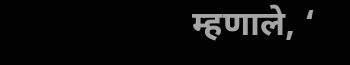म्हणाले, ‘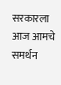सरकारला आज आमचे समर्थन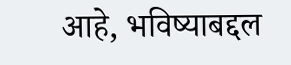आहे, भविष्याबद्दल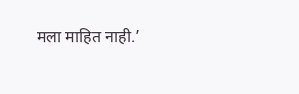मला माहित नाही.’